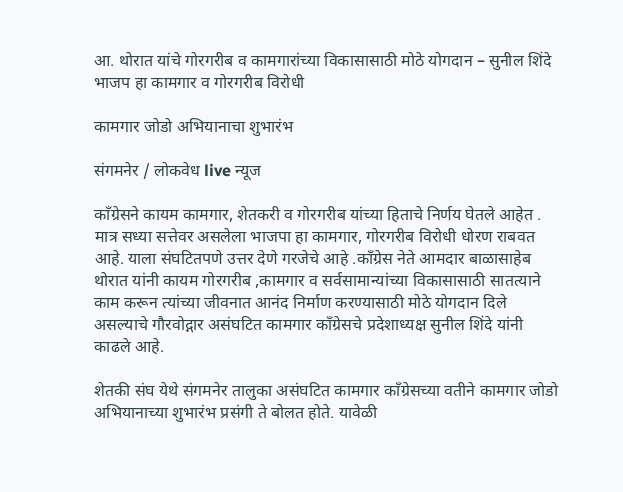आ. थोरात यांचे गोरगरीब व कामगारांच्या विकासासाठी मोठे योगदान – सुनील शिंदे
भाजप हा कामगार व गोरगरीब विरोधी

कामगार जोडो अभियानाचा शुभारंभ

संगमनेर / लोकवेध live न्यूज

काँग्रेसने कायम कामगार, शेतकरी व गोरगरीब यांच्या हिताचे निर्णय घेतले आहेत . मात्र सध्या सत्तेवर असलेला भाजपा हा कामगार, गोरगरीब विरोधी धोरण राबवत आहे. याला संघटितपणे उत्तर देणे गरजेचे आहे .काँग्रेस नेते आमदार बाळासाहेब थोरात यांनी कायम गोरगरीब ,कामगार व सर्वसामान्यांच्या विकासासाठी सातत्याने काम करून त्यांच्या जीवनात आनंद निर्माण करण्यासाठी मोठे योगदान दिले असल्याचे गौरवोद्गार असंघटित कामगार काँग्रेसचे प्रदेशाध्यक्ष सुनील शिंदे यांनी काढले आहे.

शेतकी संघ येथे संगमनेर तालुका असंघटित कामगार काँग्रेसच्या वतीने कामगार जोडो अभियानाच्या शुभारंभ प्रसंगी ते बोलत होते. यावेळी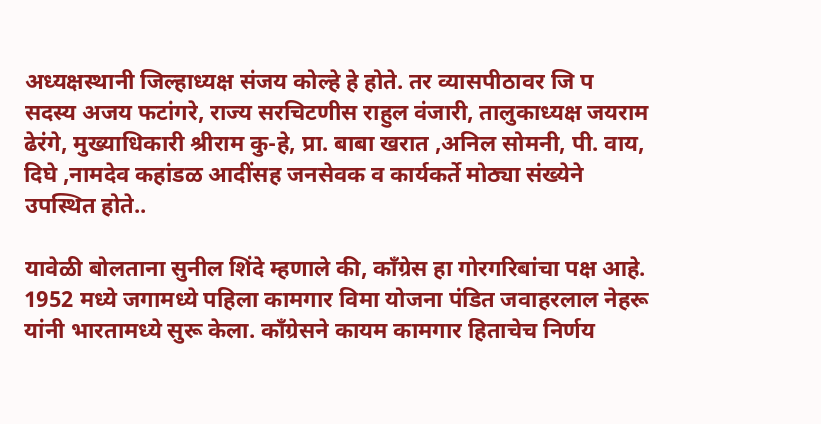अध्यक्षस्थानी जिल्हाध्यक्ष संजय कोल्हे हे होते. तर व्यासपीठावर जि प सदस्य अजय फटांगरे, राज्य सरचिटणीस राहुल वंजारी, तालुकाध्यक्ष जयराम ढेरंगे, मुख्याधिकारी श्रीराम कु-हे, प्रा. बाबा खरात ,अनिल सोमनी, पी. वाय, दिघे ,नामदेव कहांडळ आदींसह जनसेवक व कार्यकर्ते मोठ्या संख्येने उपस्थित होते..

यावेळी बोलताना सुनील शिंदे म्हणाले की, काँग्रेस हा गोरगरिबांचा पक्ष आहे. 1952 मध्ये जगामध्ये पहिला कामगार विमा योजना पंडित जवाहरलाल नेहरू यांनी भारतामध्ये सुरू केला. काँग्रेसने कायम कामगार हिताचेच निर्णय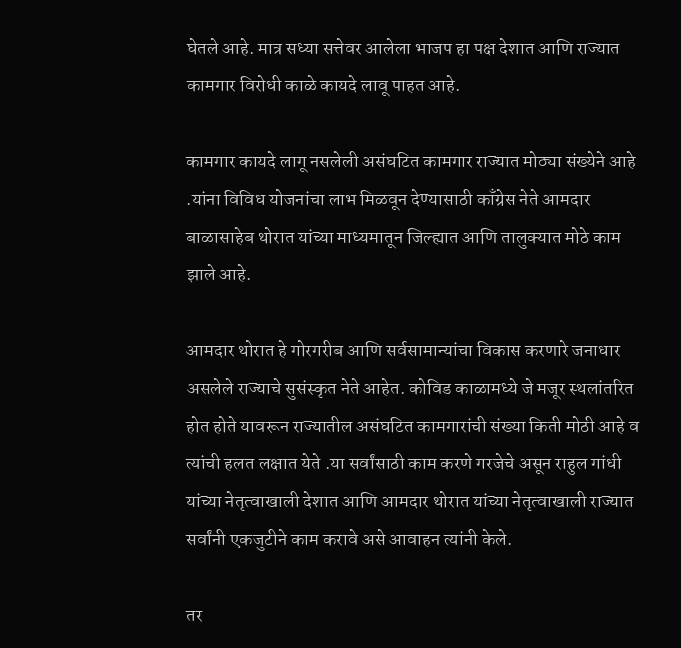घेतले आहे. मात्र सध्या सत्तेवर आलेला भाजप हा पक्ष देशात आणि राज्यात कामगार विरोधी काळे कायदे लावू पाहत आहे.

कामगार कायदे लागू नसलेली असंघटित कामगार राज्यात मोठ्या संख्येने आहे .यांना विविध योजनांचा लाभ मिळवून देण्यासाठी काँग्रेस नेते आमदार बाळासाहेब थोरात यांच्या माध्यमातून जिल्ह्यात आणि तालुक्यात मोठे काम झाले आहे.

आमदार थोरात हे गोरगरीब आणि सर्वसामान्यांचा विकास करणारे जनाधार असलेले राज्याचे सुसंस्कृत नेते आहेत. कोविड काळामध्ये जे मजूर स्थलांतरित होत होते यावरून राज्यातील असंघटित कामगारांची संख्या किती मोठी आहे व त्यांची हलत लक्षात येते .या सर्वांसाठी काम करणे गरजेचे असून राहुल गांधी यांच्या नेतृत्वाखाली देशात आणि आमदार थोरात यांच्या नेतृत्वाखाली राज्यात सर्वांनी एकजुटीने काम करावे असे आवाहन त्यांनी केले.

तर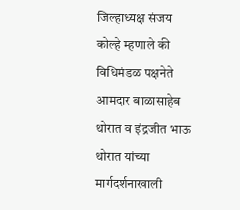जिल्हाध्यक्ष संजय कोल्हे म्हणाले की विधिमंडळ पक्षनेते आमदार बाळासाहेब थोरात व इंद्रजीत भाऊ थोरात यांच्या मार्गदर्शनाखाली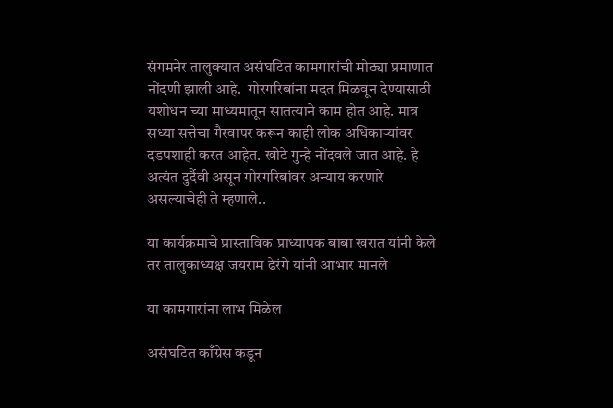संगमनेर तालुक्यात असंघटित कामगारांची मोठ्या प्रमाणात नोंदणी झाली आहे.  गोरगरिबांना मदत मिळवून देण्यासाठी यशोधन च्या माध्यमातून सातत्याने काम होत आहे. मात्र सध्या सत्तेचा गैरवापर करून काही लोक अधिकाऱ्यांवर दडपशाही करत आहेत. खोटे गुन्हे नोंदवले जात आहे. हे अत्यंत दुर्दैवी असून गोरगरिबांवर अन्याय करणारे असल्याचेही ते म्हणाले..

या कार्यक्रमाचे प्रास्ताविक प्राध्यापक बाबा खरात यांनी केले तर तालुकाध्यक्ष जयराम ढेरंगे यांनी आभार मानले

या कामगारांना लाभ मिळेल

असंघटित काँग्रेस कडून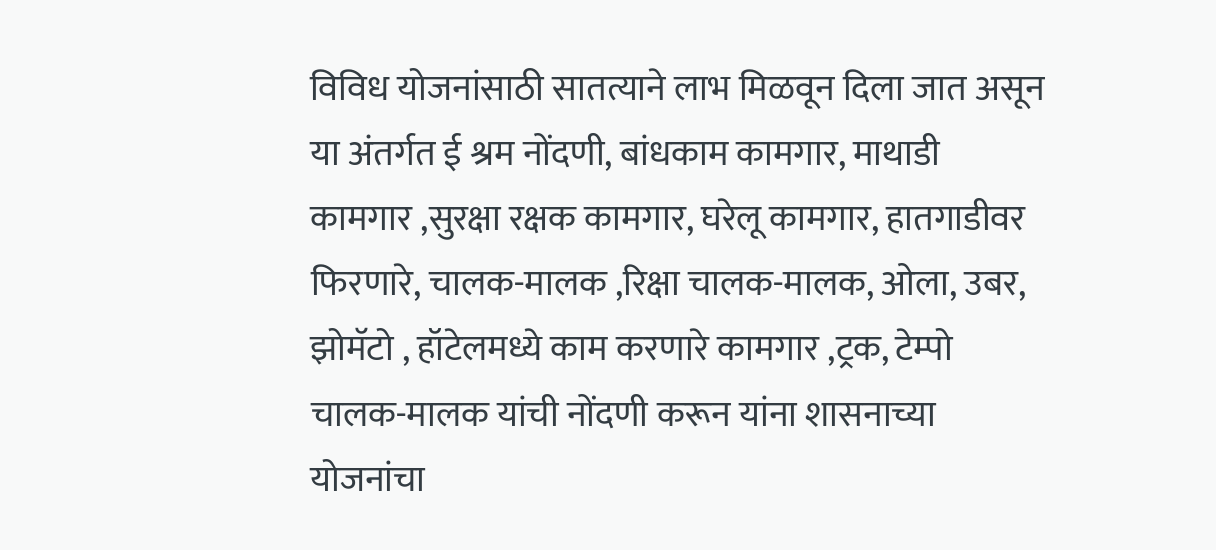विविध योजनांसाठी सातत्याने लाभ मिळवून दिला जात असून या अंतर्गत ई श्रम नोंदणी, बांधकाम कामगार, माथाडी कामगार ,सुरक्षा रक्षक कामगार, घरेलू कामगार, हातगाडीवर फिरणारे, चालक-मालक ,रिक्षा चालक-मालक, ओला, उबर, झोमॅटो , हॉटेलमध्ये काम करणारे कामगार ,ट्रक, टेम्पो चालक-मालक यांची नोंदणी करून यांना शासनाच्या योजनांचा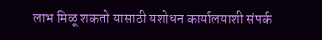लाभ मिळू शकतो यासाठी यशोधन कार्यालयाशी संपर्क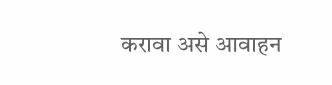करावा असे आवाहन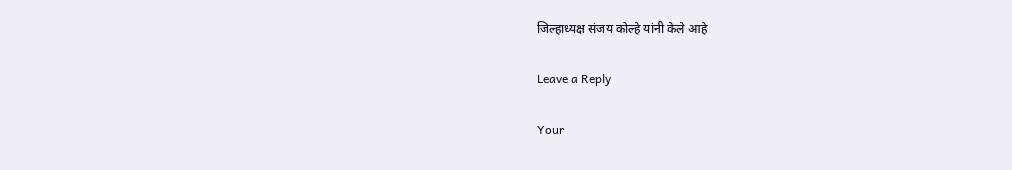जिल्हाध्यक्ष संजय कोल्हे यांनी केले आहे

Leave a Reply

Your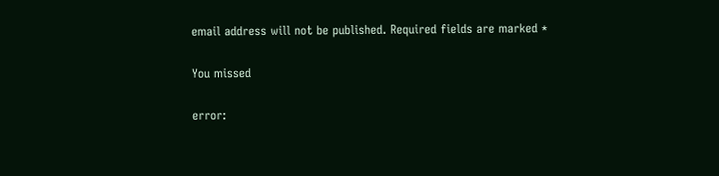email address will not be published. Required fields are marked *

You missed

error: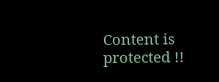Content is protected !!